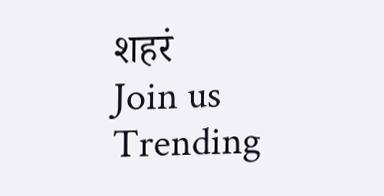शहरं
Join us
Trending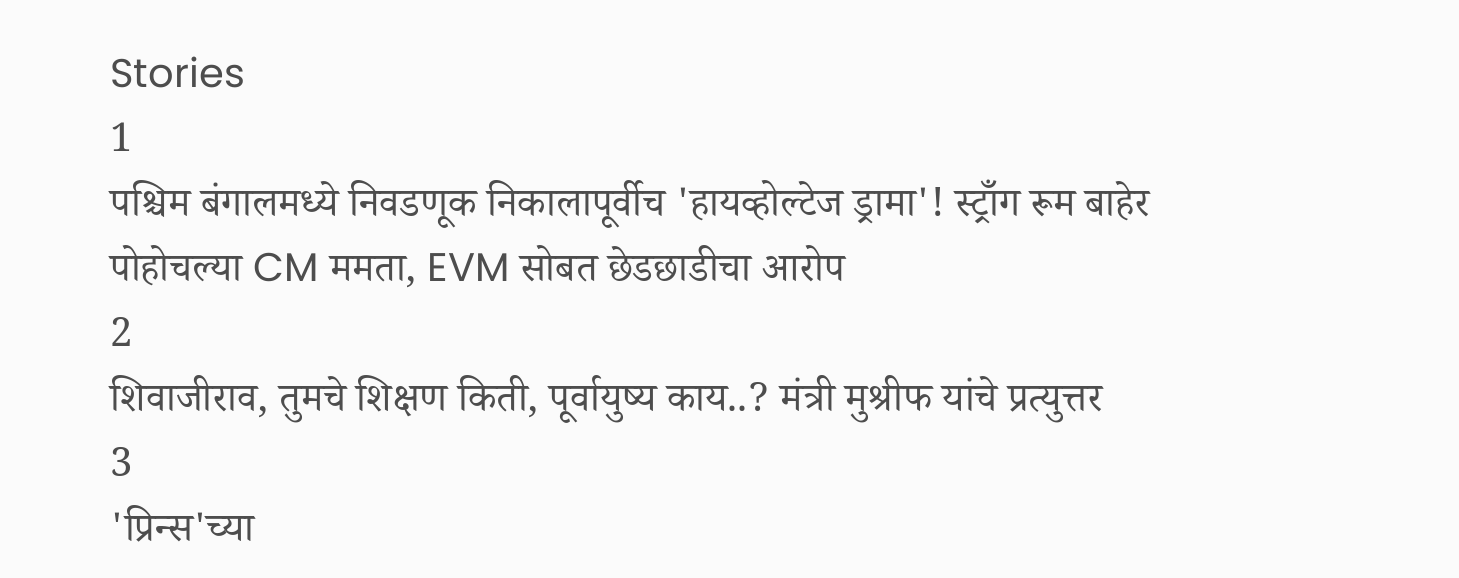Stories
1
पश्चिम बंगालमध्ये निवडणूक निकालापूर्वीच 'हायव्होल्टेज ड्रामा'! स्ट्राँग रूम बाहेर पोहोचल्या CM ममता, EVM सोबत छेडछाडीचा आरोप
2
शिवाजीराव, तुमचे शिक्षण किती, पूर्वायुष्य काय..? मंत्री मुश्रीफ यांचे प्रत्युत्तर
3
'प्रिन्स'च्या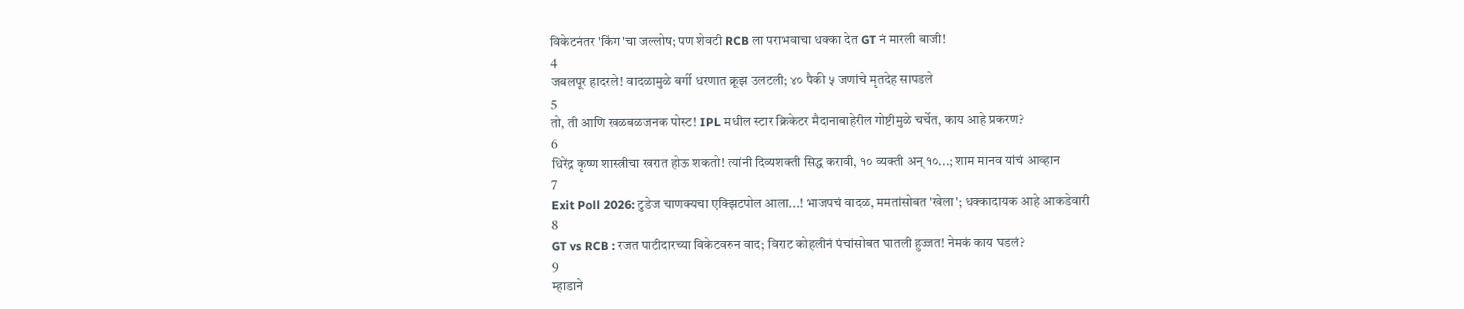विकेटनंतर 'किंग'चा जल्लोष; पण शेवटी RCB ला पराभवाचा धक्का देत GT नं मारली बाजी!
4
जबलपूर हादरले! वादळामुळे बर्गी धरणात क्रूझ उलटली; ४० पैकी ५ जणांचे मृतदेह सापडले
5
तो, ती आणि खळबळजनक पोस्ट! IPL मधील स्टार क्रिकेटर मैदानाबाहेरील गोष्टीमुळे चर्चेत, काय आहे प्रकरण?
6
धिरेंद्र कृष्ण शास्त्रीचा खरात होऊ शकतो! त्यांनी दिव्यशक्ती सिद्ध करावी, १० व्यक्ती अन् १०...; शाम मानव यांचं आव्हान
7
Exit Poll 2026: टुडेज चाणक्यचा एक्झिटपोल आला...! भाजपचं वादळ, ममतांसोबत 'खेला'; धक्कादायक आहे आकडेवारी
8
GT vs RCB : रजत पाटीदारच्या विकेटवरुन वाद; विराट कोहलीनं पंचांसोबत घातली हुज्जत! नेमकं काय घडलं?
9
म्हाडाने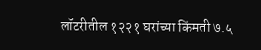लॉटरीतील १२२१ घरांच्या किंमती ७.५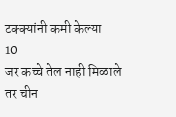टक्क्यांनी कमी केल्या
10
जर कच्चे तेल नाही मिळाले तर चीन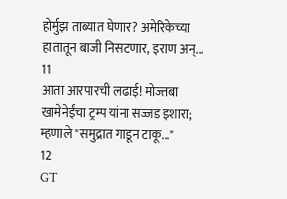होर्मुझ ताब्यात घेणार? अमेरिकेच्या हातातून बाजी निसटणार, इराण अन्...
11
आता आरपारची लढाई! मोज्तबा खामेनेईंचा ट्रम्प यांना सज्जड इशारा; म्हणाले "समुद्रात गाडून टाकू..."
12
GT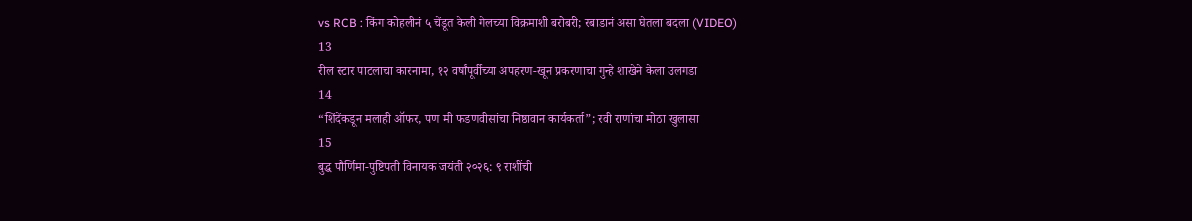vs RCB : किंग कोहलीनं ५ चेंडूत केली गेलच्या विक्रमाशी बरोबरी; रबाडानं असा घेतला बदला (VIDEO)
13
रील स्टार पाटलाचा कारनामा, १२ वर्षांपूर्वीच्या अपहरण-खून प्रकरणाचा गुन्हे शाखेने केला उलगडा
14
“शिंदेंकडून मलाही ऑफर, पण मी फडणवीसांचा निष्ठावान कार्यकर्ता”; रवी राणांचा मोठा खुलासा
15
बुद्ध पौर्णिमा-पुष्टिपती विनायक जयंती २०२६: ९ राशींची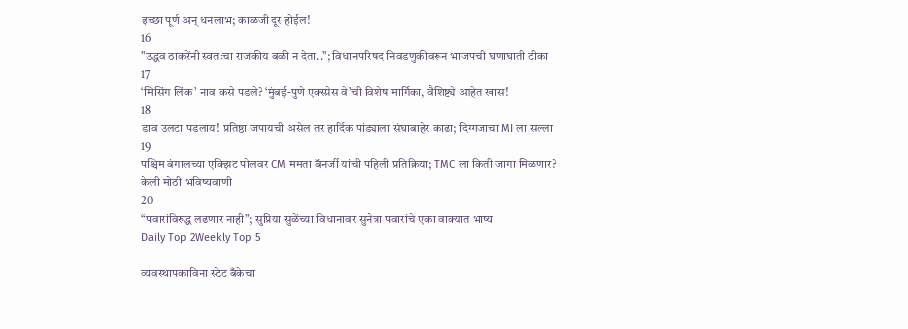इच्छा पूर्ण अन् धनलाभ; काळजी दूर होईल!
16
"उद्धव ठाकरेंनी स्वतःचा राजकीय बळी न देता.."; विधानपरिषद निवडणुकीवरून भाजपची घणाघाती टीका
17
‘मिसिंग लिंक’ नाव कसे पडले? ‘मुंबई-पुणे एक्स्प्रेस वे’ची विशेष मार्गिका, वैशिष्ट्ये आहेत खास!
18
डाव उलटा पडलाय! प्रतिष्ठा जपायची असेल तर हार्दिक पांड्याला संघाबाहेर काढा; दिग्गजाचा MI ला सल्ला
19
पश्चिम बंगालच्या एक्झिट पोलवर CM ममता बॅनर्जी यांची पहिली प्रतिक्रिया; TMC ला किती जागा मिळणार? केली मोठी भविष्यवाणी
20
“पवारांविरुद्ध लढणार नाही”; सुप्रिया सुळेंच्या विधानावर सुनेत्रा पवारांचे एका वाक्यात भाष्य
Daily Top 2Weekly Top 5

व्यवस्थापकाविना स्टेट बँकेचा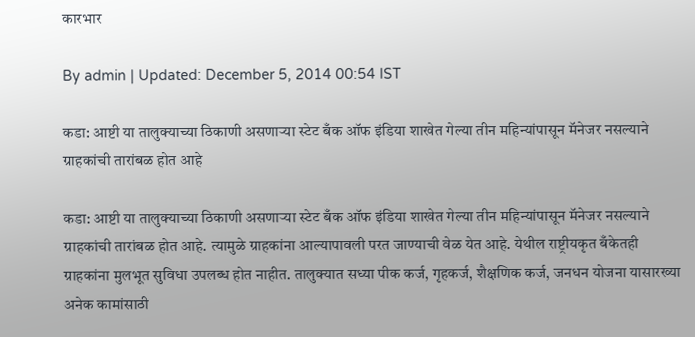कारभार

By admin | Updated: December 5, 2014 00:54 IST

कडा: आष्टी या तालुक्याच्या ठिकाणी असणाऱ्या स्टेट बँक ऑफ इंडिया शाखेत गेल्या तीन महिन्यांपासून मॅनेजर नसल्याने ग्राहकांची तारांबळ होत आहे

कडा: आष्टी या तालुक्याच्या ठिकाणी असणाऱ्या स्टेट बँक ऑफ इंडिया शाखेत गेल्या तीन महिन्यांपासून मॅनेजर नसल्याने ग्राहकांची तारांबळ होत आहे. त्यामुळे ग्राहकांना आल्यापावली परत जाण्याची वेळ येत आहे. येथील राष्ट्रीयकृत बँकेतही ग्राहकांना मुलभूत सुविधा उपलब्ध होत नाहीत. तालुक्यात सध्या पीक कर्ज, गृहकर्ज, शैक्षणिक कर्ज, जनधन योजना यासारख्या अनेक कामांसाठी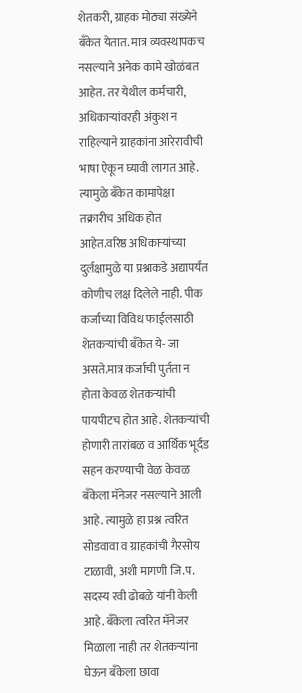शेतकरी, ग्राहक मोठ्या संख्येने बँकेत येतात. मात्र व्यवस्थापकच नसल्याने अनेक कामे खोळंबत आहेत. तर येथील कर्मचारी, अधिकाऱ्यांवरही अंकुश न राहिल्याने ग्राहकांना आरेरावीची भाषा ऐकून घ्यावी लागत आहे. त्यामुळे बँकेत कामापेक्षा तक्रारीच अधिक होत आहेत.वरिष्ठ अधिकाऱ्यांच्या दुर्लक्षामुळे या प्रश्नाकडे अद्यापर्यंत कोणीच लक्ष दिलेले नाही. पीक कर्जाच्या विविध फाईलसाठी शेतकऱ्यांची बँकेत ये- जा असते.मात्र कर्जाची पुर्तता न होता केवळ शेतकऱ्यांची पायपीटच होत आहे. शेतकऱ्यांची होणारी तारांबळ व आर्थिक भूर्दंड सहन करण्याची वेळ केवळ बँकेला मॅनेजर नसल्याने आली आहे. त्यामुळे हा प्रश्न त्वरित सोडवावा व ग्राहकांची गैरसोय टाळावी, अशी मागणी जि.प. सदस्य रवी ढोबळे यांनी केली आहे. बँकेला त्वरित मॅनेजर मिळाला नाही तर शेतकऱ्यांना घेऊन बँकेला छावा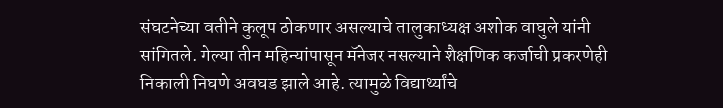संघटनेच्या वतीने कुलूप ठोकणार असल्याचे तालुकाध्यक्ष अशोक वाघुले यांनी सांगितले. गेल्या तीन महिन्यांपासून मॅनेजर नसल्याने शैक्षणिक कर्जाची प्रकरणेही निकाली निघणे अवघड झाले आहे. त्यामुळे विद्यार्थ्यांचे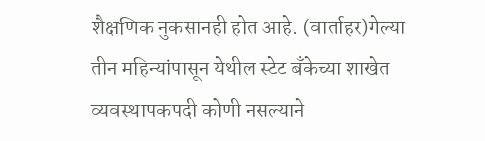शैक्षणिक नुकसानही होत आहे. (वार्ताहर)गेल्या तीन महिन्यांपासून येथील स्टेट बँकेच्या शाखेत व्यवस्थापकपदी कोणी नसल्याने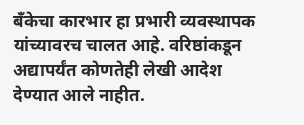बँकेचा कारभार हा प्रभारी व्यवस्थापक यांच्यावरच चालत आहे. वरिष्ठांकडून अद्यापर्यंत कोणतेही लेखी आदेश देण्यात आले नाहीत.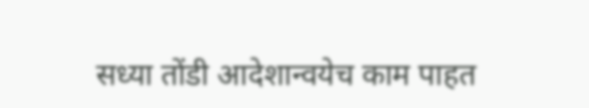सध्या तोंडी आदेशान्वयेच काम पाहत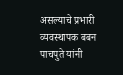असल्याचे प्रभारी व्यवस्थापक बबन पाचपुते यांनी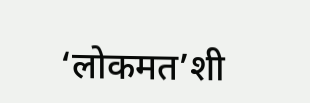‘लोकमत’शी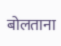बोलताना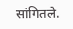सांगितले.